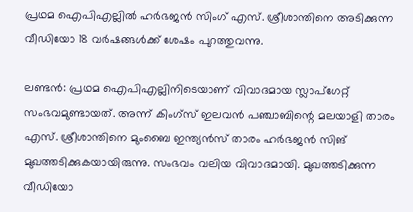പ്രഥമ ഐപിഎല്ലിൽ ഹർഭജൻ സിംഗ് എസ്. ശ്രീശാന്തിനെ അടിക്കുന്ന വീഡിയോ 18 വർഷങ്ങൾക്ക് ശേഷം പുറത്തുവന്നു.

ലണ്ടന്‍: പ്രഥമ ഐപിഎല്ലിനിടെയാണ് വിവാദമായ സ്ലാപ്‌ഗേറ്റ് സംഭവമുണ്ടായത്. അന്ന് കിംഗ്‌സ് ഇലവന്‍ പഞ്ചാബിന്റെ മലയാളി താരം എസ്. ശ്രീശാന്തിനെ മുംബൈ ഇന്ത്യന്‍സ് താരം ഹര്‍ഭജന്‍ സിങ് മുഖത്തടിക്കുകയായിരുന്നു. സംഭവം വലിയ വിവാദമായി. മുഖത്തടിക്കുന്ന വീഡിയോ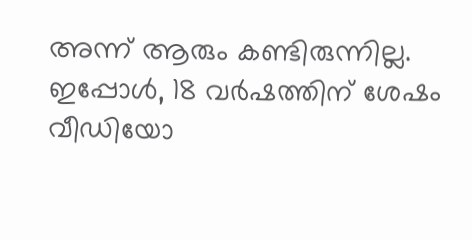അന്ന് ആരും കണ്ടിരുന്നില്ല. ഇപ്പോള്‍, 18 വര്‍ഷത്തിന് ശേഷം വീഡിയോ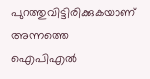പുറത്തുവിട്ടിരിക്കുകയാണ് അന്നത്തെ ഐപിഎല്‍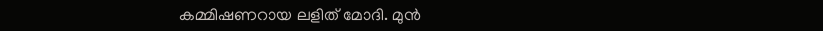കമ്മിഷണറായ ലളിത് മോദി. മുന്‍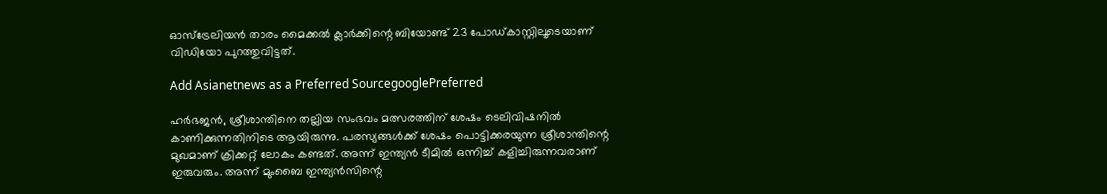ഓസ്‌ട്രേലിയന്‍ താരം മൈക്കല്‍ ക്ലാര്‍ക്കിന്റെ ബിയോണ്ട് 23 പോഡ്കാസ്റ്റിലൂടെയാണ് വിഡിയോ പുറത്തുവിട്ടത്.

Add Asianetnews as a Preferred SourcegooglePreferred

ഹര്‍ഭജന്‍, ശ്രീശാന്തിനെ തല്ലിയ സംഭവം മത്സരത്തിന് ശേഷം ടെലിവിഷനില്‍ കാണിക്കുന്നതിനിടെ ആയിരുന്നു. പരസ്യങ്ങള്‍ക്ക് ശേഷം പൊട്ടിക്കരയുന്ന ശ്രീശാന്തിന്റെ മുഖമാണ് ക്രിക്കറ്റ് ലോകം കണ്ടത്. അന്ന് ഇന്ത്യന്‍ ടീമില്‍ ഒന്നിച്ച് കളിച്ചിരുന്നവരാണ് ഇരുവരും. അന്ന് മുംബൈ ഇന്ത്യന്‍സിന്റെ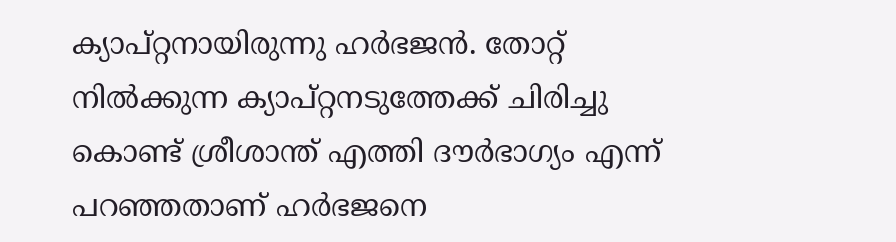ക്യാപ്റ്റനായിരുന്നു ഹര്‍ഭജന്‍. തോറ്റ് നില്‍ക്കുന്ന ക്യാപ്റ്റനടുത്തേക്ക് ചിരിച്ചു കൊണ്ട് ശ്രീശാന്ത് എത്തി ദൗര്‍ഭാഗ്യം എന്ന് പറഞ്ഞതാണ് ഹര്‍ഭജനെ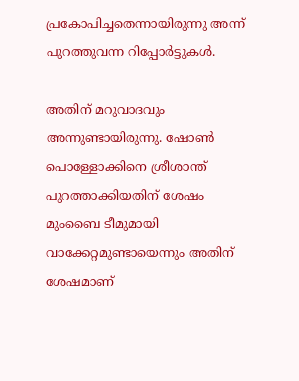പ്രകോപിച്ചതെന്നായിരുന്നു അന്ന് പുറത്തുവന്ന റിപ്പോര്‍ട്ടുകള്‍.

അതിന് മറുവാദവും അന്നുണ്ടായിരുന്നു. ഷോണ്‍ പൊള്ളോക്കിനെ ശ്രീശാന്ത് പുറത്താക്കിയതിന് ശേഷം മുംബൈ ടീമുമായി വാക്കേറ്റമുണ്ടായെന്നും അതിന് ശേഷമാണ്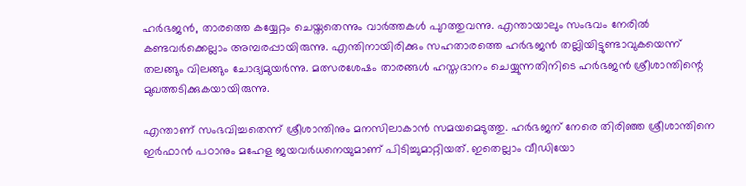ഹര്‍ഭജന്‍, താരത്തെ കയ്യേറ്റം ചെയ്തതെന്നും വാര്‍ത്തകള്‍ പുറത്തുവന്നു. എന്തായാലും സംഭവം നേരില്‍ കണ്ടവര്‍ക്കെല്ലാം അമ്പരപ്പായിരുന്നു. എന്തിനായിരിക്കും സഹതാരത്തെ ഹര്‍ഭജന്‍ തല്ലിയിട്ടുണ്ടാവുകയെന്ന് തലങ്ങും വിലങ്ങും ചോദ്യമുയര്‍ന്നു. മത്സരശേഷം താരങ്ങള്‍ ഹസ്തദാനം ചെയ്യുന്നതിനിടെ ഹര്‍ഭജന്‍ ശ്രീശാന്തിന്റെ മുഖത്തടിക്കുകയായിരുന്നു.

എന്താണ് സംഭവിച്ചതെന്ന് ശ്രീശാന്തിനും മനസിലാകാന്‍ സമയമെടുത്തു. ഹര്‍ഭജന് നേരെ തിരിഞ്ഞ ശ്രീശാന്തിനെ ഇര്‍ഫാന്‍ പഠാനും മഹേള ജയവര്‍ധനെയുമാണ് പിടിച്ചുമാറ്റിയത്. ഇതെല്ലാം വീഡിയോ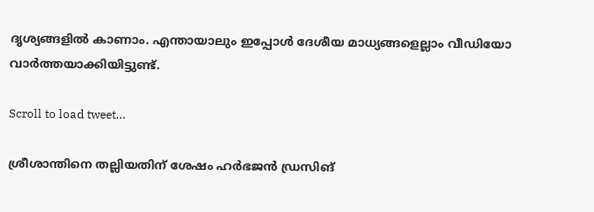ദൃശ്യങ്ങളില്‍ കാണാം. എന്തായാലും ഇപ്പോള്‍ ദേശീയ മാധ്യങ്ങളെല്ലാം വീഡിയോ വാര്‍ത്തയാക്കിയിട്ടുണ്ട്.

Scroll to load tweet…

ശ്രീശാന്തിനെ തല്ലിയതിന് ശേഷം ഹര്‍ഭജന്‍ ഡ്രസിങ്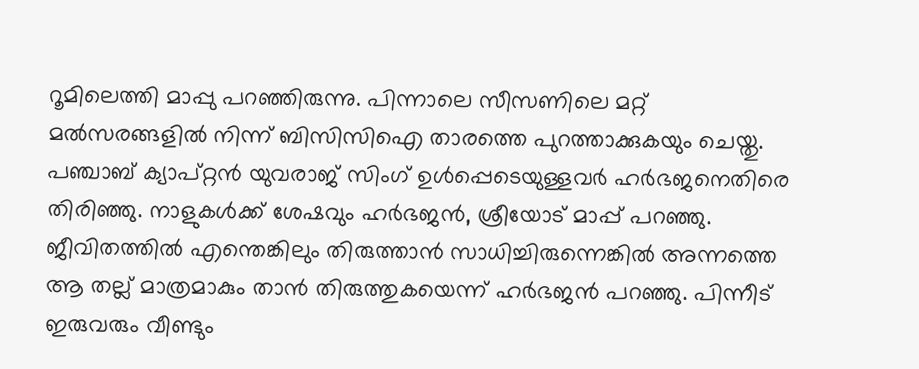റൂമിലെത്തി മാപ്പു പറഞ്ഞിരുന്നു. പിന്നാലെ സീസണിലെ മറ്റ് മല്‍സരങ്ങളില്‍ നിന്ന് ബിസിസിഐ താരത്തെ പുറത്താക്കുകയും ചെയ്തു. പഞ്ചാബ് ക്യാപ്റ്റന്‍ യുവരാജ് സിംഗ് ഉള്‍പ്പെടെയുള്ളവര്‍ ഹര്‍ഭജനെതിരെ തിരിഞ്ഞു. നാളുകള്‍ക്ക് ശേഷവും ഹര്‍ഭജന്‍, ശ്രീയോട് മാപ്പ് പറഞ്ഞു. ജീവിതത്തില്‍ എന്തെങ്കിലും തിരുത്താന്‍ സാധിച്ചിരുന്നെങ്കില്‍ അന്നത്തെ ആ തല്ല് മാത്രമാകും താന്‍ തിരുത്തുകയെന്ന് ഹര്‍ഭജന്‍ പറഞ്ഞു. പിന്നീട് ഇരുവരും വീണ്ടും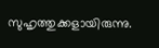സുഹൃത്തുക്കളായിരുന്നു.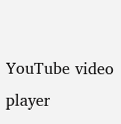YouTube video player